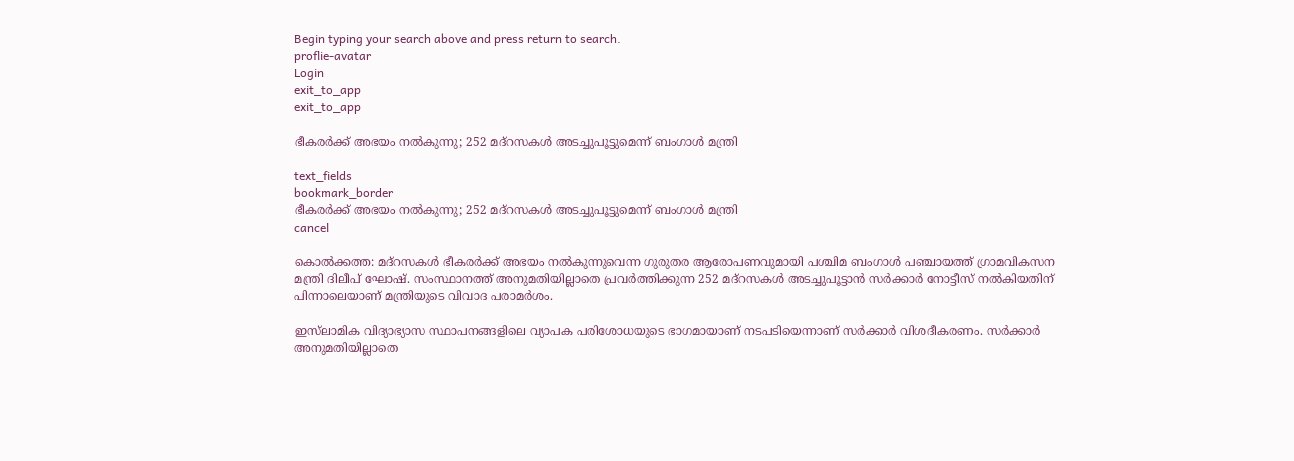Begin typing your search above and press return to search.
proflie-avatar
Login
exit_to_app
exit_to_app

ഭീകരർക്ക് അഭയം നൽകുന്നു; 252 മദ്റസകൾ അടച്ചുപൂട്ടുമെന്ന് ബംഗാൾ മന്ത്രി

text_fields
bookmark_border
ഭീകരർക്ക് അഭയം നൽകുന്നു; 252 മദ്റസകൾ അടച്ചുപൂട്ടുമെന്ന് ബംഗാൾ മന്ത്രി
cancel

കൊൽക്കത്ത: മദ്റസകൾ ഭീകരർക്ക് അഭയം നൽകുന്നുവെന്ന ഗുരുതര ആരോപണവുമായി പശ്ചിമ ബംഗാൾ പഞ്ചായത്ത് ഗ്രാമവികസന മന്ത്രി ദിലീപ് ഘോഷ്. സംസ്ഥാനത്ത് അനുമതിയില്ലാതെ പ്രവർത്തിക്കുന്ന 252 മദ്റസകൾ അടച്ചുപൂട്ടാൻ സർക്കാർ നോട്ടീസ് നൽകിയതിന് പിന്നാലെയാണ് മന്ത്രിയുടെ വിവാദ പരാമർശം.

ഇസ്‍ലാമിക വിദ്യാഭ്യാസ സ്ഥാപനങ്ങളിലെ വ്യാപക പരിശോധയുടെ ഭാഗമായാണ് നടപടിയെന്നാണ് സർക്കാർ വിശദീകരണം. സർക്കാർ അനുമതിയില്ലാതെ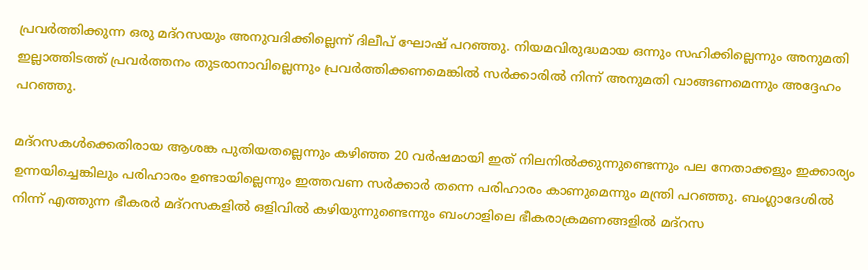പ്രവർത്തിക്കുന്ന ഒരു മദ്റസയും അനുവദിക്കില്ലെന്ന് ദിലീപ് ഘോഷ് പറഞ്ഞു. നിയമവിരുദ്ധമായ ഒന്നും സഹിക്കില്ലെന്നും അനുമതി ഇല്ലാത്തിടത്ത് പ്രവർത്തനം തുടരാനാവില്ലെന്നും പ്രവർത്തിക്കണമെങ്കിൽ സർക്കാരിൽ നിന്ന് അനുമതി വാങ്ങണമെന്നും അദ്ദേഹം പറഞ്ഞു.

മദ്റസകൾക്കെതിരായ ആശങ്ക പുതിയതല്ലെന്നും കഴിഞ്ഞ 20 വർഷമായി ഇത് നിലനിൽക്കുന്നുണ്ടെന്നും പല നേതാക്കളും ഇക്കാര്യം ഉന്നയിച്ചെങ്കിലും പരിഹാരം ഉണ്ടായില്ലെന്നും ഇത്തവണ സർക്കാർ തന്നെ പരിഹാരം കാണുമെന്നും മന്ത്രി പറഞ്ഞു. ബംഗ്ലാദേശിൽ നിന്ന് എത്തുന്ന ഭീകരർ മദ്റസകളിൽ ഒളിവിൽ കഴിയുന്നുണ്ടെന്നും ബംഗാളിലെ ഭീകരാക്രമണങ്ങളിൽ മദ്റസ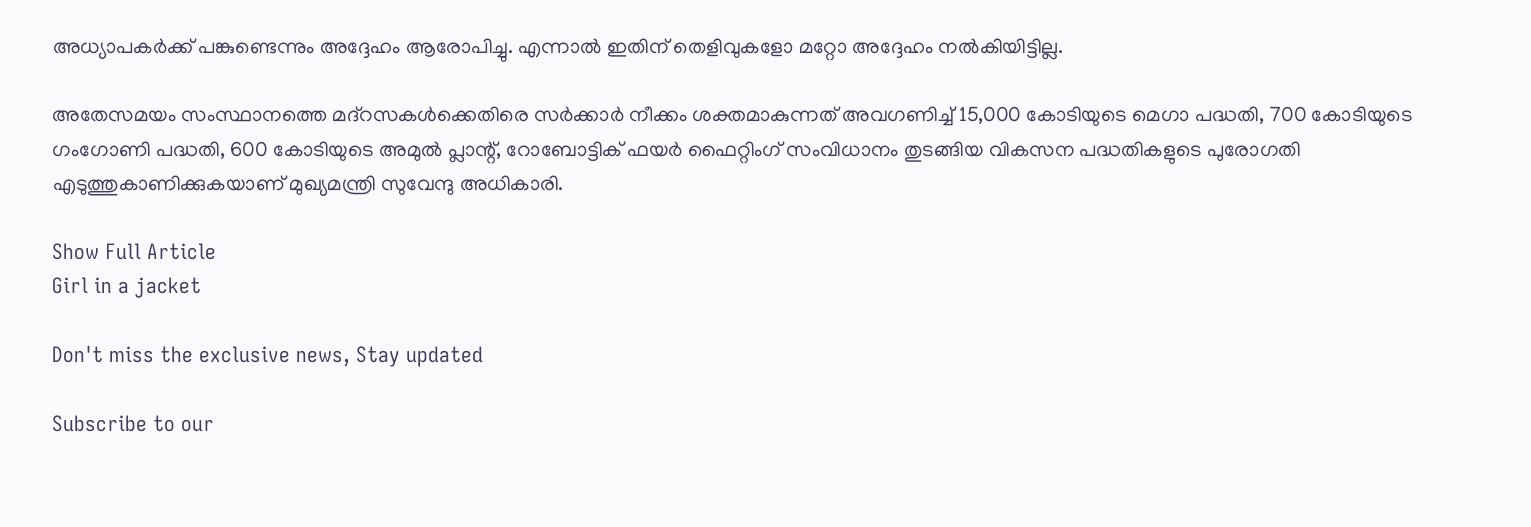അധ്യാപകർക്ക് പങ്കുണ്ടെന്നും അദ്ദേഹം ആരോപിച്ചു. എന്നാൽ ഇതിന് തെളിവുകളോ മറ്റോ അദ്ദേഹം നൽകിയിട്ടില്ല.

അതേസമയം സംസ്ഥാനത്തെ മദ്റസകൾക്കെതിരെ സർക്കാർ നീക്കം ശക്തമാകുന്നത് അവഗണിച്ച് 15,000 കോടിയുടെ മെഗാ പദ്ധതി, 700 കോടിയുടെ ഗംഗോണി പദ്ധതി, 600 കോടിയുടെ അമുൽ പ്ലാന്റ്, റോബോട്ടിക് ഫയർ ഫൈറ്റിംഗ് സംവിധാനം തുടങ്ങിയ വികസന പദ്ധതികളുടെ പുരോഗതി എടുത്തുകാണിക്കുകയാണ് മുഖ്യമന്ത്രി സുവേന്ദു അധികാരി.

Show Full Article
Girl in a jacket

Don't miss the exclusive news, Stay updated

Subscribe to our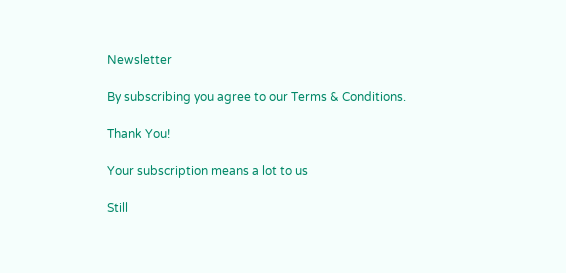Newsletter

By subscribing you agree to our Terms & Conditions.

Thank You!

Your subscription means a lot to us

Still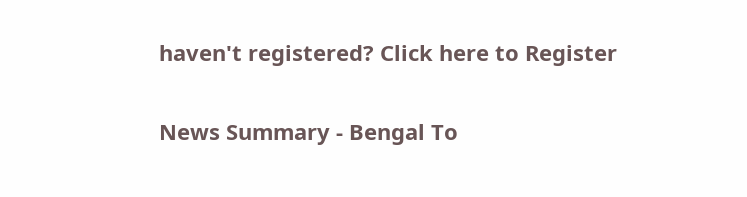haven't registered? Click here to Register

News Summary - Bengal To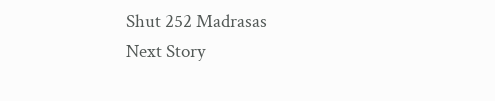Shut 252 Madrasas
Next Story